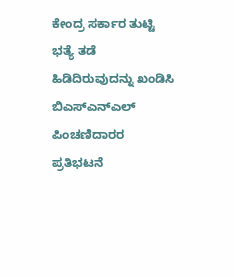ಕೇಂದ್ರ ಸರ್ಕಾರ ತುಟ್ಟಿ ಭತ್ಯೆ ತಡೆ ಹಿಡಿದಿರುವುದನ್ನು ಖಂಡಿಸಿ ಬಿಎಸ್‌ಎನ್‌ಎಲ್ ಪಿಂಚಣಿದಾರರ ಪ್ರತಿಭಟನೆ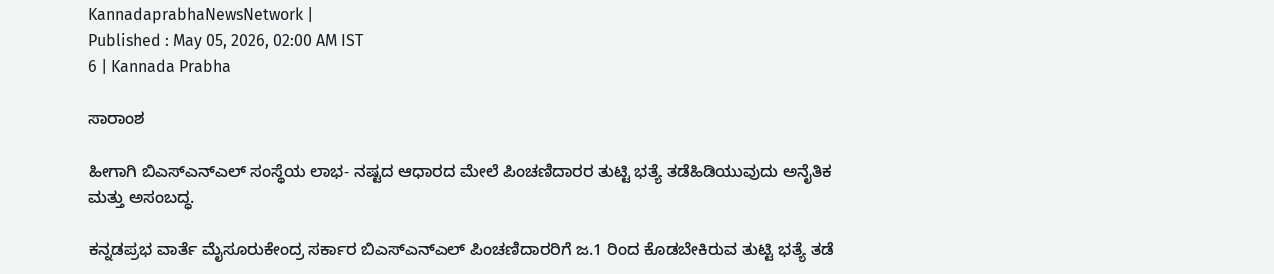KannadaprabhaNewsNetwork |
Published : May 05, 2026, 02:00 AM IST
6 | Kannada Prabha

ಸಾರಾಂಶ

ಹೀಗಾಗಿ ಬಿಎಸ್‌ಎನ್‌ಎಲ್ ಸಂಸ್ಥೆಯ ಲಾಭ- ನಷ್ಟದ ಆಧಾರದ ಮೇಲೆ ಪಿಂಚಣಿದಾರರ ತುಟ್ಟಿ ಭತ್ಯೆ ತಡೆಹಿಡಿಯುವುದು ಅನೈತಿಕ ಮತ್ತು ಅಸಂಬದ್ಧ.

ಕನ್ನಡಪ್ರಭ ವಾರ್ತೆ ಮೈಸೂರುಕೇಂದ್ರ ಸರ್ಕಾರ ಬಿಎಸ್‌ಎನ್‌ಎಲ್ ಪಿಂಚಣಿದಾರರಿಗೆ ಜ.1 ರಿಂದ ಕೊಡಬೇಕಿರುವ ತುಟ್ಟಿ ಭತ್ಯೆ ತಡೆ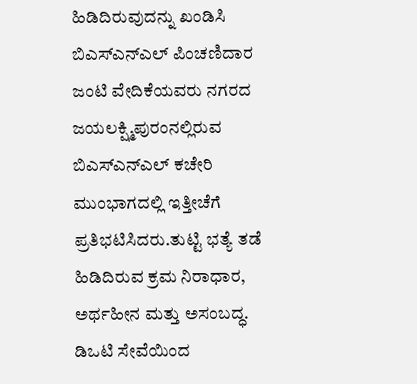ಹಿಡಿದಿರುವುದನ್ನು ಖಂಡಿಸಿ ಬಿಎಸ್‌ಎನ್‌ಎಲ್ ಪಿಂಚಣಿದಾರ ಜಂಟಿ ವೇದಿಕೆಯವರು ನಗರದ ಜಯಲಕ್ಷ್ಮಿಪುರಂನಲ್ಲಿರುವ ಬಿಎಸ್‌ಎನ್‌ಎಲ್ ಕಚೇರಿ ಮುಂಭಾಗದಲ್ಲಿ ಇತ್ತೀಚೆಗೆ ಪ್ರತಿಭಟಿಸಿದರು.ತುಟ್ಟಿ ಭತ್ಯೆ ತಡೆ ಹಿಡಿದಿರುವ ಕ್ರಮ ನಿರಾಧಾರ, ಅರ್ಥಹೀನ ಮತ್ತು ಅಸಂಬದ್ಧ. ಡಿಒಟಿ ಸೇವೆಯಿಂದ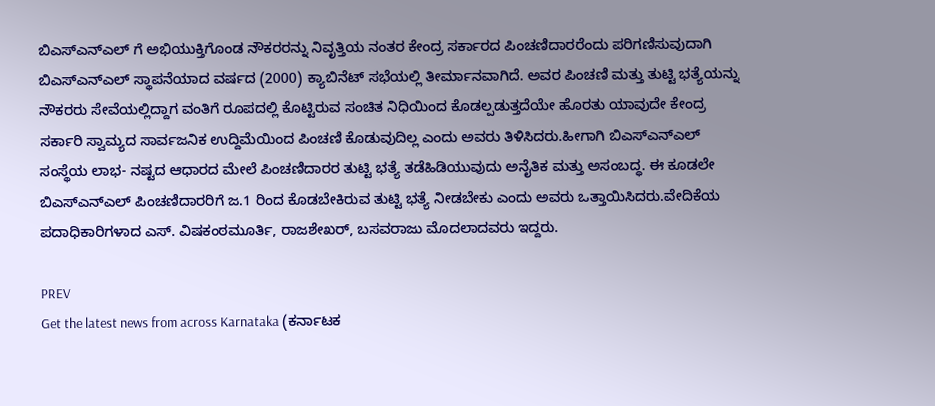ಬಿಎಸ್‌ಎನ್‌ಎಲ್‌ ಗೆ ಅಭಿಯುಕ್ತಿಗೊಂಡ ನೌಕರರನ್ನು ನಿವೃತ್ತಿಯ ನಂತರ ಕೇಂದ್ರ ಸರ್ಕಾರದ ಪಿಂಚಣಿದಾರರೆಂದು ಪರಿಗಣಿಸುವುದಾಗಿ ಬಿಎಸ್‌ಎನ್‌ಎಲ್ ಸ್ಥಾಪನೆಯಾದ ವರ್ಷದ (2000) ಕ್ಯಾಬಿನೆಟ್ ಸಭೆಯಲ್ಲಿ ತೀರ್ಮಾನವಾಗಿದೆ. ಅವರ ಪಿಂಚಣಿ ಮತ್ತು ತುಟ್ಟಿ ಭತ್ಯೆಯನ್ನು ನೌಕರರು ಸೇವೆಯಲ್ಲಿದ್ದಾಗ ವಂತಿಗೆ ರೂಪದಲ್ಲಿ ಕೊಟ್ಟಿರುವ ಸಂಚಿತ ನಿಧಿಯಿಂದ ಕೊಡಲ್ಪಡುತ್ತದೆಯೇ ಹೊರತು ಯಾವುದೇ ಕೇಂದ್ರ ಸರ್ಕಾರಿ ಸ್ವಾಮ್ಯದ ಸಾರ್ವಜನಿಕ ಉದ್ದಿಮೆಯಿಂದ ಪಿಂಚಣಿ ಕೊಡುವುದಿಲ್ಲ ಎಂದು ಅವರು ತಿಳಿಸಿದರು.ಹೀಗಾಗಿ ಬಿಎಸ್‌ಎನ್‌ಎಲ್ ಸಂಸ್ಥೆಯ ಲಾಭ- ನಷ್ಟದ ಆಧಾರದ ಮೇಲೆ ಪಿಂಚಣಿದಾರರ ತುಟ್ಟಿ ಭತ್ಯೆ ತಡೆಹಿಡಿಯುವುದು ಅನೈತಿಕ ಮತ್ತು ಅಸಂಬದ್ಧ. ಈ ಕೂಡಲೇ ಬಿಎಸ್‌ಎನ್‌ಎಲ್ ಪಿಂಚಣಿದಾರರಿಗೆ ಜ.1 ರಿಂದ ಕೊಡಬೇಕಿರುವ ತುಟ್ಟಿ ಭತ್ಯೆ ನೀಡಬೇಕು ಎಂದು ಅವರು ಒತ್ತಾಯಿಸಿದರು.ವೇದಿಕೆಯ ಪದಾಧಿಕಾರಿಗಳಾದ ಎಸ್. ವಿಷಕಂಠಮೂರ್ತಿ, ರಾಜಶೇಖರ್, ಬಸವರಾಜು ಮೊದಲಾದವರು ಇದ್ದರು.

PREV
Get the latest news from across Karnataka (ಕರ್ನಾಟಕ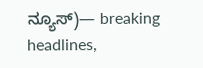ನ್ಯೂಸ್)— breaking headlines,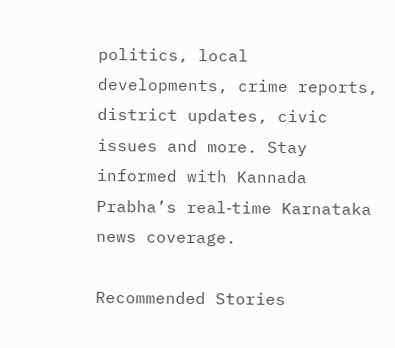politics, local developments, crime reports, district updates, civic issues and more. Stay informed with Kannada Prabha’s real‑time Karnataka news coverage.

Recommended Stories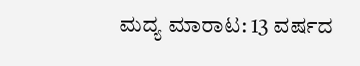ಮದ್ಯ ಮಾರಾಟ: 13 ವರ್ಷದ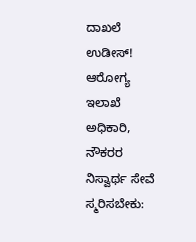ದಾಖಲೆ ಉಡೀಸ್‌!
ಆರೋಗ್ಯ ಇಲಾಖೆ ಅಧಿಕಾರಿ, ನೌಕರರ ನಿಸ್ವಾರ್ಥ ಸೇವೆ ಸ್ಮರಿಸಬೇಕು: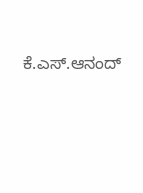ಕೆ.ಎಸ್.ಆನಂದ್